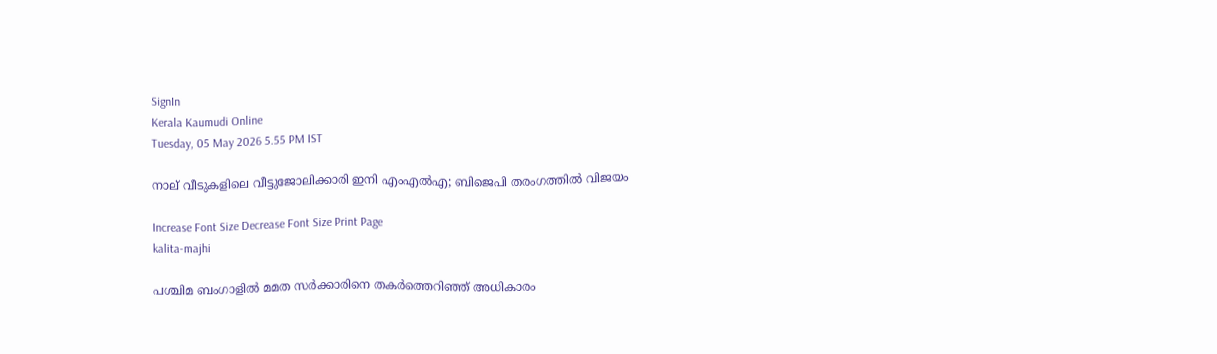SignIn
Kerala Kaumudi Online
Tuesday, 05 May 2026 5.55 PM IST

നാല് വീടുകളിലെ വീട്ടുജോലിക്കാരി ഇനി എംഎൽഎ; ബിജെപി തരംഗത്തിൽ വിജയം

Increase Font Size Decrease Font Size Print Page
kalita-majhi

പശ്ചിമ ബംഗാളിൽ മമത സർക്കാരിനെ തകർത്തെറിഞ്ഞ് അധികാരം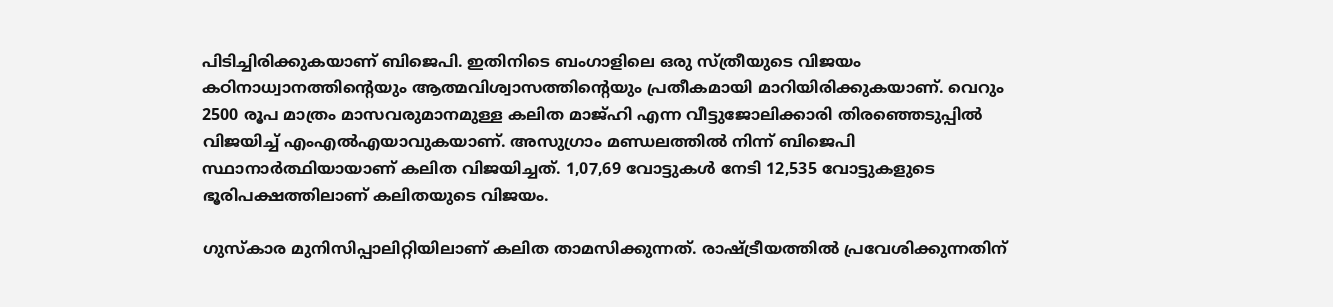പിടിച്ചിരിക്കുകയാണ് ബിജെപി. ഇതിനിടെ ബംഗാളിലെ ഒരു സ്ത്രീയുടെ വിജയം കഠിനാധ്വാനത്തിന്റെയും ആത്മവിശ്വാസത്തിന്റെയും പ്രതീകമായി മാറിയിരിക്കുകയാണ്. വെറും 2500 രൂപ മാത്രം മാസവരുമാനമുള്ള കലിത മാജ്‌ഹി എന്ന വീട്ടുജോലിക്കാരി തിരഞ്ഞെടുപ്പിൽ വിജയിച്ച് എംഎൽഎയാവുകയാണ്. അസുഗ്രാം മണ്ഡലത്തിൽ നിന്ന് ബിജെപി സ്ഥാനാർത്ഥിയായാണ് കലിത വിജയിച്ചത്. 1,07,69 വോട്ടുകൾ നേടി 12,535 വോട്ടുകളുടെ ഭൂരിപക്ഷത്തിലാണ് കലിതയുടെ വിജയം.

ഗുസ്‌കാര മുനിസിപ്പാലിറ്റിയിലാണ് കലിത താമസിക്കുന്നത്. രാഷ്ട്രീയത്തിൽ പ്രവേശിക്കുന്നതിന്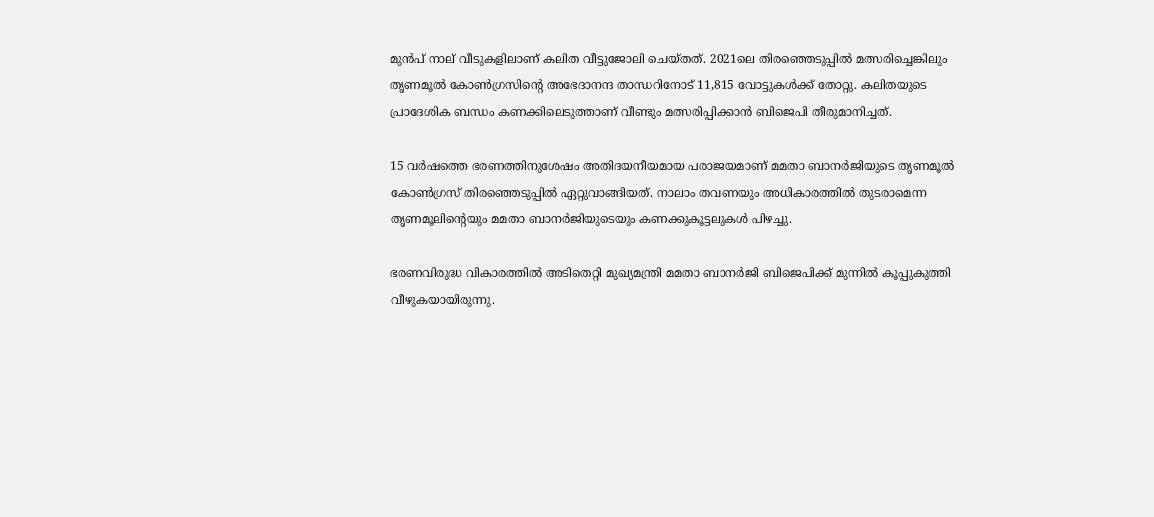മുൻപ് നാല് വീടുകളിലാണ് കലിത വീട്ടുജോലി ചെയ്തത്. 2021ലെ തിരഞ്ഞെടുപ്പിൽ മത്സരിച്ചെങ്കിലും തൃണമൂൽ കോൺഗ്രസിന്റെ അഭേദാനന്ദ താന്ധറിനോട് 11,815 വോട്ടുകൾക്ക് തോറ്റു. കലിതയുടെ പ്രാദേശിക ബന്ധം കണക്കിലെടുത്താണ് വീണ്ടും മത്സരിപ്പിക്കാൻ ബിജെപി തീരുമാനിച്ചത്.

15 വർഷത്തെ ഭരണത്തിനുശേഷം അതിദയനീയമായ പരാജയമാണ് മമതാ ബാനർജിയുടെ തൃണമൂൽ കോൺഗ്രസ് തിരഞ്ഞെടുപ്പിൽ ഏറ്റുവാങ്ങിയത്. നാലാം തവണയും അധികാരത്തിൽ തുടരാമെന്ന തൃണമൂലിന്റെയും മമതാ ബാനർജിയുടെയും കണക്കുകൂട്ടലുകൾ പിഴച്ചു.

ഭരണവിരുദ്ധ വികാരത്തിൽ അടിതെറ്റി മുഖ്യമന്ത്രി മമതാ ബാനർജി ബിജെപിക്ക് മുന്നിൽ കൂപ്പുകുത്തി വീഴുകയായിരുന്നു.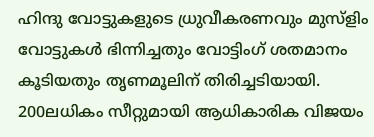ഹിന്ദു വോട്ടുകളുടെ ധ്രുവീകരണവും മുസ്ളിം വോട്ടുകൾ ഭിന്നിച്ചതും വോട്ടിംഗ് ശതമാനം കൂടിയതും തൃണമൂലിന് തിരിച്ചടിയായി. 200ലധികം സീറ്റുമായി ആധികാരിക വിജയം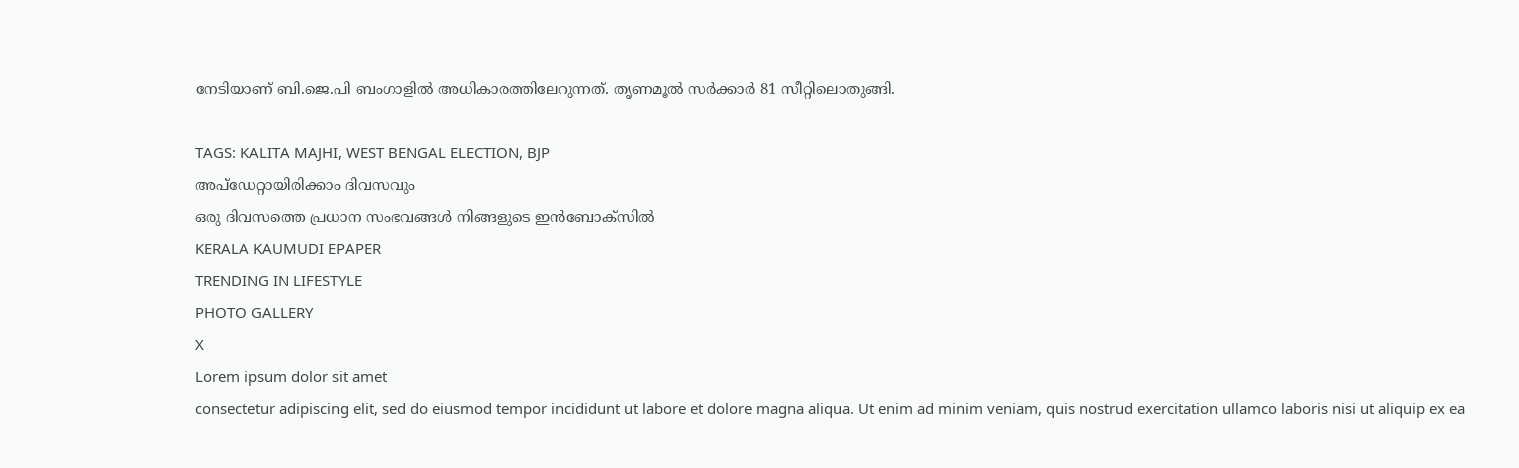നേടിയാണ് ബി.ജെ.പി ബംഗാളിൽ അധികാരത്തിലേറുന്നത്. തൃണമൂൽ സർക്കാർ 81 സീറ്റിലൊതുങ്ങി.

TAGS: KALITA MAJHI, WEST BENGAL ELECTION, BJP
അപ്ഡേറ്റായിരിക്കാം ദിവസവും
ഒരു ദിവസത്തെ പ്രധാന സംഭവങ്ങൾ നിങ്ങളുടെ ഇൻബോക്സിൽ
KERALA KAUMUDI EPAPER
TRENDING IN LIFESTYLE
PHOTO GALLERY
X
Lorem ipsum dolor sit amet
consectetur adipiscing elit, sed do eiusmod tempor incididunt ut labore et dolore magna aliqua. Ut enim ad minim veniam, quis nostrud exercitation ullamco laboris nisi ut aliquip ex ea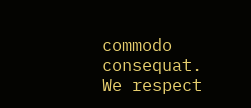commodo consequat.
We respect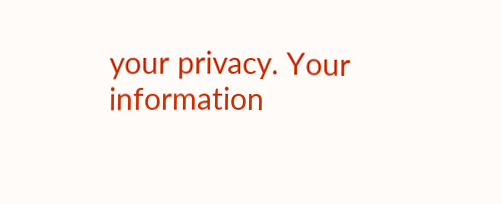your privacy. Your information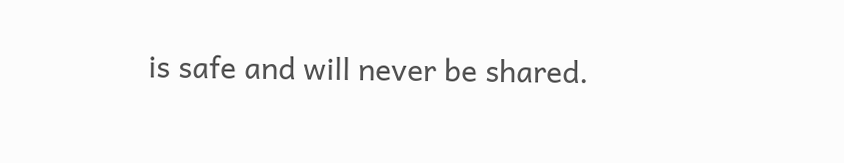is safe and will never be shared.